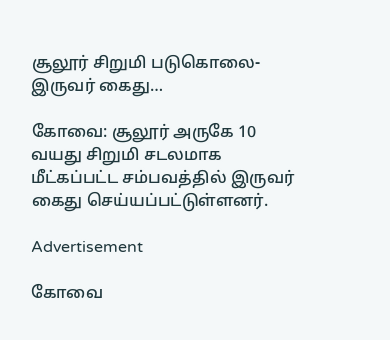சூலூர் சிறுமி படுகொலை- இருவர் கைது…

கோவை: சூலூர் அருகே 10 வயது சிறுமி சடலமாக மீட்கப்பட்ட சம்பவத்தில் இருவர் கைது செய்யப்பட்டுள்ளனர்.

Advertisement

கோவை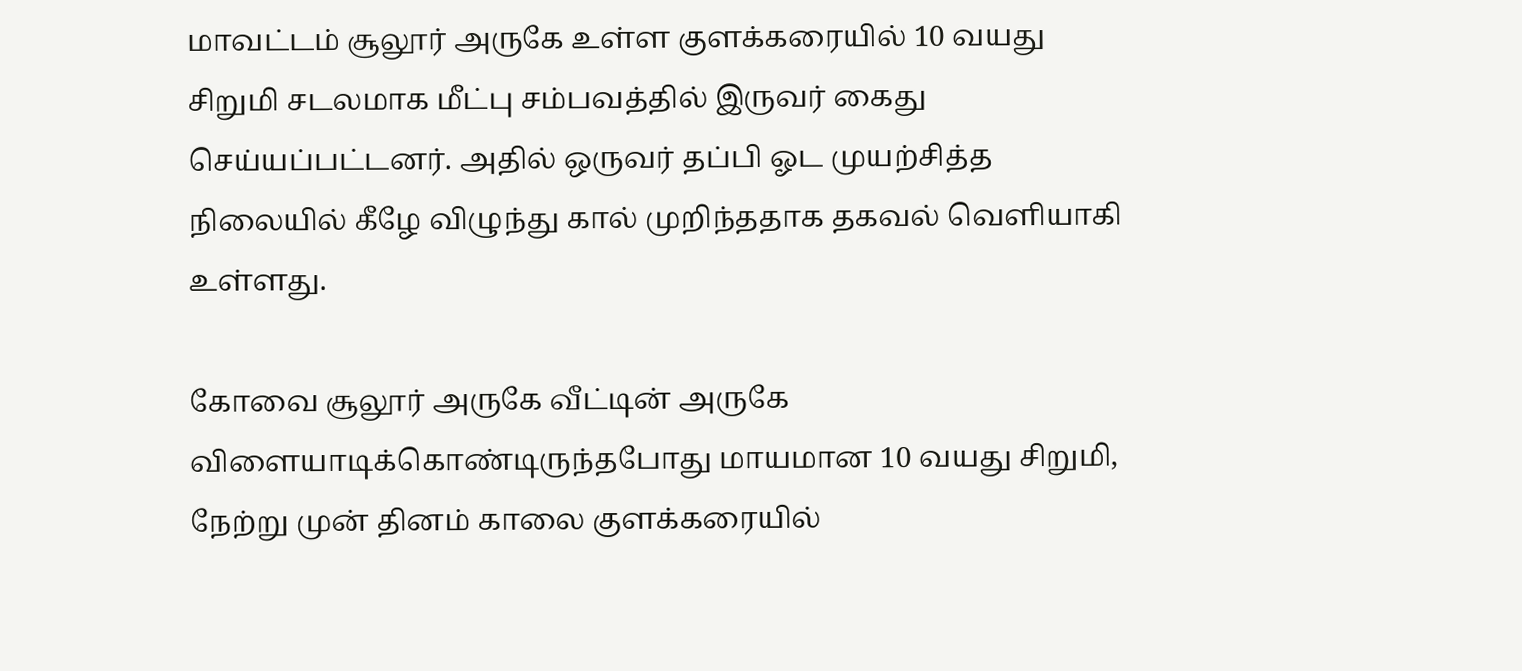மாவட்டம் சூலூர் அருகே உள்ள குளக்கரையில் 10 வயது சிறுமி சடலமாக மீட்பு சம்பவத்தில் இருவர் கைது செய்யப்பட்டனர். அதில் ஒருவர் தப்பி ஓட முயற்சித்த நிலையில் கீழே விழுந்து கால் முறிந்ததாக தகவல் வெளியாகி உள்ளது.

கோவை சூலூர் அருகே வீட்டின் அருகே விளையாடிக்கொண்டிருந்தபோது மாயமான 10 வயது சிறுமி, நேற்று முன் தினம் காலை குளக்கரையில்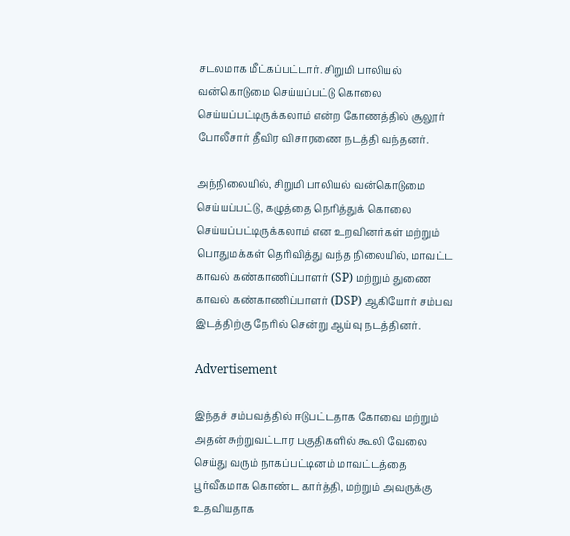சடலமாக மீட்கப்பட்டார். சிறுமி பாலியல் வன்கொடுமை செய்யப்பட்டு கொலை செய்யப்பட்டிருக்கலாம் என்ற கோணத்தில் சூலூர் போலீசார் தீவிர விசாரணை நடத்தி வந்தனர்.

அந்நிலையில், சிறுமி பாலியல் வன்கொடுமை செய்யப்பட்டு, கழுத்தை நெரித்துக் கொலை செய்யப்பட்டிருக்கலாம் என உறவினர்கள் மற்றும் பொதுமக்கள் தெரிவித்து வந்த நிலையில், மாவட்ட காவல் கண்காணிப்பாளர் (SP) மற்றும் துணை காவல் கண்காணிப்பாளர் (DSP) ஆகியோர் சம்பவ இடத்திற்கு நேரில் சென்று ஆய்வு நடத்தினர்.

Advertisement

இந்தச் சம்பவத்தில் ஈடுபட்டதாக கோவை மற்றும் அதன் சுற்றுவட்டார பகுதிகளில் கூலி வேலை செய்து வரும் நாகப்பட்டினம் மாவட்டத்தை பூர்வீகமாக கொண்ட கார்த்தி, மற்றும் அவருக்கு உதவியதாக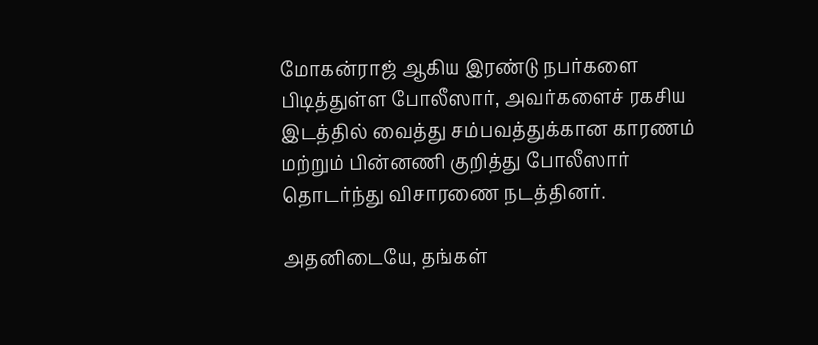மோகன்ராஜ் ஆகிய இரண்டு நபர்களை பிடித்துள்ள போலீஸார், அவர்களைச் ரகசிய இடத்தில் வைத்து சம்பவத்துக்கான காரணம் மற்றும் பின்னணி குறித்து போலீஸார் தொடர்ந்து விசாரணை நடத்தினர்.

அதனிடையே, தங்கள்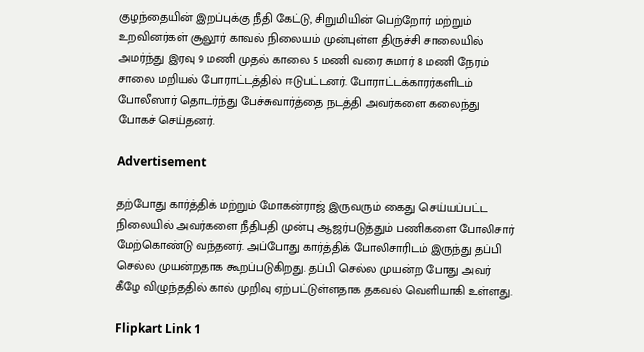குழந்தையின் இறப்புக்கு நீதி கேட்டு, சிறுமியின் பெற்றோர் மற்றும் உறவினர்கள் சூலூர் காவல் நிலையம் முன்புள்ள திருச்சி சாலையில் அமர்ந்து இரவு 9 மணி முதல் காலை 5 மணி வரை சுமார் 8 மணி நேரம் சாலை மறியல் போராட்டத்தில் ஈடுபட்டனர். போராட்டக்காரர்களிடம் போலீஸார் தொடர்ந்து பேச்சுவார்த்தை நடத்தி அவர்களை கலைந்து போகச் செய்தனர்.

Advertisement

தற்போது கார்த்திக் மற்றும் மோகன்ராஜ் இருவரும் கைது செய்யப்பட்ட நிலையில் அவர்களை நீதிபதி முன்பு ஆஜர்படுத்தும் பணிகளை போலிசார் மேற்கொண்டு வந்தனர். அப்போது கார்த்திக் போலிசாரிடம் இருந்து தப்பி செல்ல முயன்றதாக கூறப்படுகிறது. தப்பி செல்ல முயன்ற போது அவர் கீழே விழுந்ததில் கால் முறிவு ஏற்பட்டுள்ளதாக தகவல் வெளியாகி உள்ளது.

Flipkart Link 1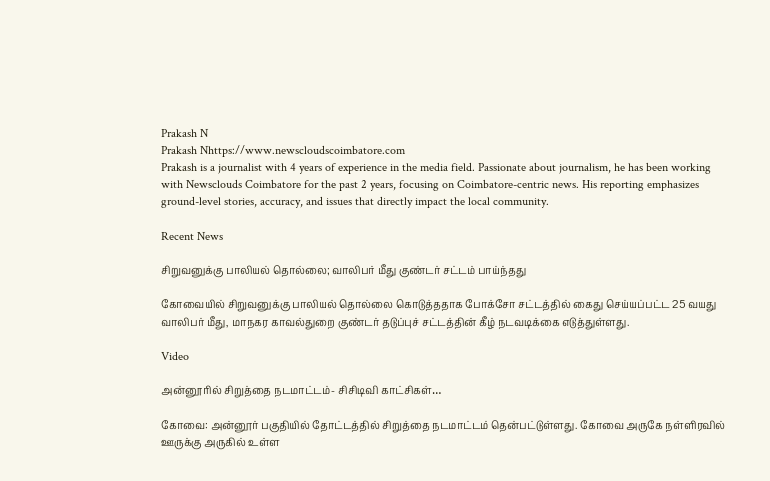Prakash N
Prakash Nhttps://www.newscloudscoimbatore.com
Prakash is a journalist with 4 years of experience in the media field. Passionate about journalism, he has been working with Newsclouds Coimbatore for the past 2 years, focusing on Coimbatore-centric news. His reporting emphasizes ground-level stories, accuracy, and issues that directly impact the local community.

Recent News

சிறுவனுக்கு பாலியல் தொல்லை; வாலிபர் மீது குண்டர் சட்டம் பாய்ந்தது

கோவையில் சிறுவனுக்கு பாலியல் தொல்லை கொடுத்ததாக போக்சோ சட்டத்தில் கைது செய்யப்பட்ட 25 வயது வாலிபர் மீது, மாநகர காவல்துறை குண்டர் தடுப்புச் சட்டத்தின் கீழ் நடவடிக்கை எடுத்துள்ளது.

Video

அன்னூரில் சிறுத்தை நடமாட்டம்- சிசிடிவி காட்சிகள்…

கோவை: அன்னூர் பகுதியில் தோட்டத்தில் சிறுத்தை நடமாட்டம் தென்பட்டுள்ளது. கோவை அருகே நள்ளிரவில் ஊருக்கு அருகில் உள்ள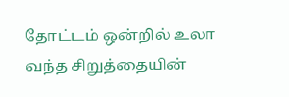தோட்டம் ஒன்றில் உலா வந்த சிறுத்தையின்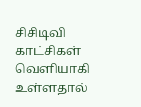சிசிடிவி காட்சிகள் வெளியாகி உள்ளதால்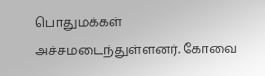பொதுமக்கள் அச்சமடைந்துள்ளனர். கோவை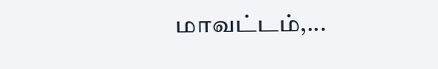மாவட்டம்,...